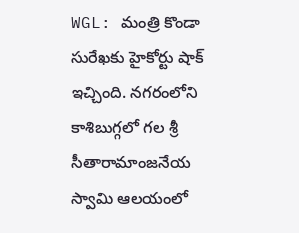WGL: మంత్రి కొండా సురేఖకు హైకోర్టు షాక్ ఇచ్చింది. నగరంలోని కాశిబుగ్గలో గల శ్రీ సీతారామాంజనేయ స్వామి ఆలయంలో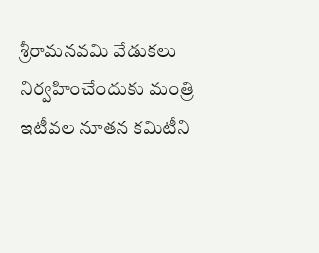శ్రీరామనవమి వేడుకలు నిర్వహించేందుకు మంత్రి ఇటీవల నూతన కమిటీని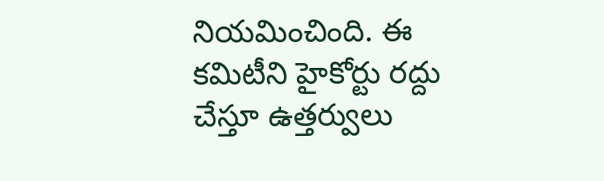నియమించింది. ఈ కమిటీని హైకోర్టు రద్దు చేస్తూ ఉత్తర్వులు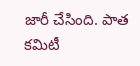జారీ చేసింది. పాత కమిటీ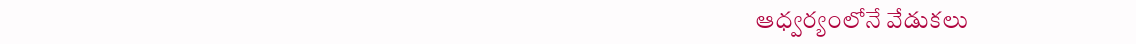ఆధ్వర్యంలోనే వేడుకలు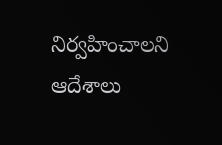నిర్వహించాలని ఆదేశాలు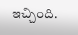ఇచ్చింది.